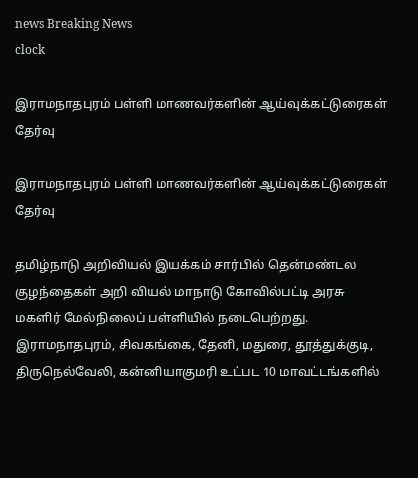news Breaking News
clock

இராமநாதபுரம் பள்ளி மாணவர்களின் ஆய்வுக்கட்டுரைகள் தேர்வு

இராமநாதபுரம் பள்ளி மாணவர்களின் ஆய்வுக்கட்டுரைகள் தேர்வு

தமிழ்நாடு அறிவியல் இயக்கம் சார்பில் தென்மண்டல குழந்தைகள் அறி வியல் மாநாடு கோவில்பட்டி அரசு மகளிர் மேல்நிலைப் பள்ளியில் நடைபெற்றது. இராமநாதபுரம், சிவகங்கை, தேனி, மதுரை, தூத்துக்குடி, திருநெல்வேலி, கன்னியாகுமரி உட்பட 10 மாவட்டங்களில்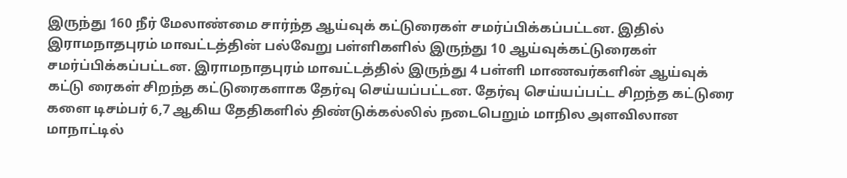இருந்து 160 நீர் மேலாண்மை சார்ந்த ஆய்வுக் கட்டுரைகள் சமர்ப்பிக்கப்பட்டன. இதில் இராமநாதபுரம் மாவட்டத்தின் பல்வேறு பள்ளிகளில் இருந்து 10 ஆய்வுக்கட்டுரைகள் சமர்ப்பிக்கப்பட்டன. இராமநாதபுரம் மாவட்டத்தில் இருந்து 4 பள்ளி மாணவர்களின் ஆய்வுக் கட்டு ரைகள் சிறந்த கட்டுரைகளாக தேர்வு செய்யப்பட்டன. தேர்வு செய்யப்பட்ட சிறந்த கட்டுரை களை டிசம்பர் 6,7 ஆகிய தேதிகளில் திண்டுக்கல்லில் நடைபெறும் மாநில அளவிலான மாநாட்டில்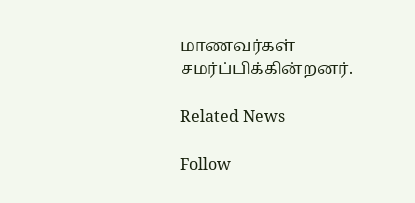மாணவர்கள் சமர்ப்பிக்கின்றனர்.

Related News

Follow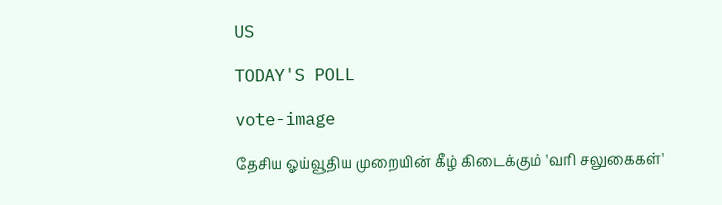US

TODAY'S POLL

vote-image

தேசிய ஓய்வூதிய முறையின் கீழ் கிடைக்கும் 'வரி சலுகைகள்'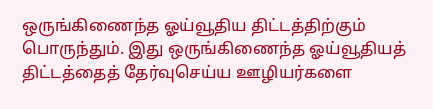ஒருங்கிணைந்த ஓய்வூதிய திட்டத்திற்கும் பொருந்தும். இது ஒருங்கிணைந்த ஓய்வூதியத் திட்டத்தைத் தேர்வுசெய்ய ஊழியர்களை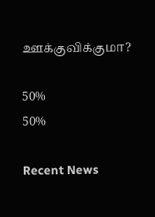ஊக்குவிக்குமா?

50%
50%

Recent News